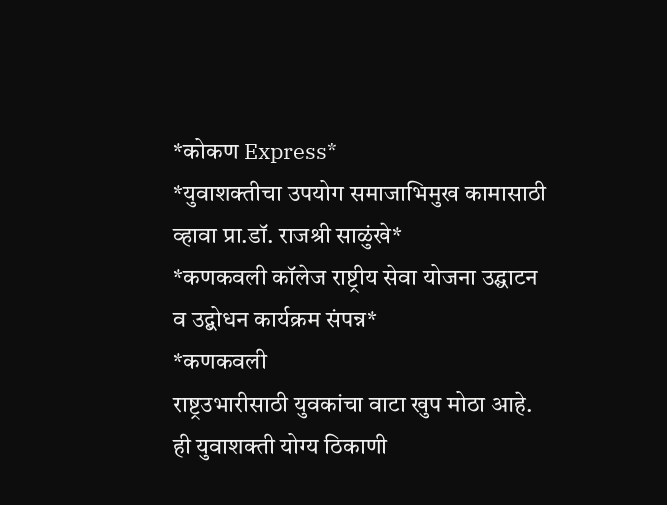*कोकण Express*
*युवाशक्तीचा उपयोग समाजाभिमुख कामासाठी व्हावा प्रा.डॉ. राजश्री साळुंखे*
*कणकवली कॉलेज राष्ट्रीय सेवा योजना उद्घाटन व उद्बोधन कार्यक्रम संपन्न*
*कणकवली
राष्ट्रउभारीसाठी युवकांचा वाटा खुप मोठा आहे. ही युवाशक्ती योग्य ठिकाणी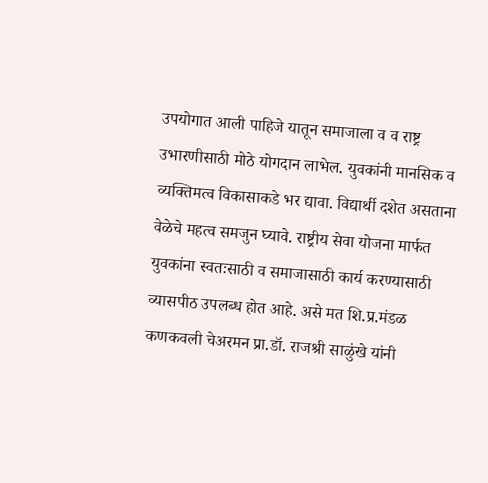उपयोगात आली पाहिजे यातून समाजाला व व राष्ट्र उभारणीसाठी मोठे योगदान लाभेल. युवकांनी मानसिक व व्यक्तिमत्व विकासाकडे भर द्यावा. विद्यार्थी दशेत असताना वेळेचे महत्व समजुन घ्यावे. राष्ट्रीय सेवा योजना मार्फत युवकांना स्वतःसाठी व समाजासाठी कार्य करण्यासाठी व्यासपीठ उपलब्ध होत आहे. असे मत शि.प्र.मंडळ कणकवली चेअरमन प्रा.डॉ. राजश्री साळुंखे यांनी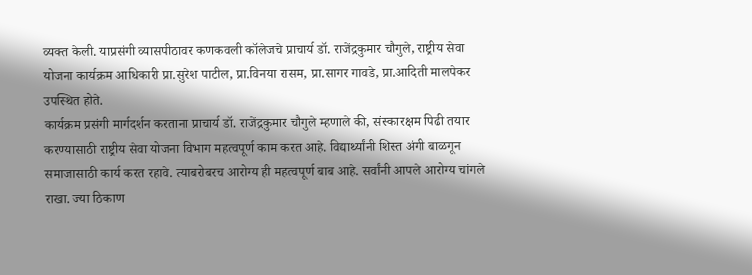व्यक्त केली. याप्रसंगी व्यासपीठावर कणकवली कॉलेजचे प्राचार्य डॉ. राजेंद्रकुमार चौगुले, राष्ट्रीय सेवा योजना कार्यक्रम आधिकारी प्रा.सुरेश पाटील, प्रा.विनया रासम, प्रा.सागर गावडे, प्रा.आदिती मालपेकर उपस्थित होते.
कार्यक्रम प्रसंगी मार्गदर्शन करताना प्राचार्य डॉ. राजेंद्रकुमार चौगुले म्हणाले की, संस्कारक्षम पिढी तयार करण्यासाठी राष्ट्रीय सेवा योजना विभाग महत्वपूर्ण काम करत आहे. विद्यार्थ्यांनी शिस्त अंगी बाळगून समाजासाठी कार्य करत रहावे. त्याबरोबरच आरोग्य ही महत्वपूर्ण बाब आहे. सर्वांनी आपले आरोग्य चांगले राखा. ज्या ठिकाण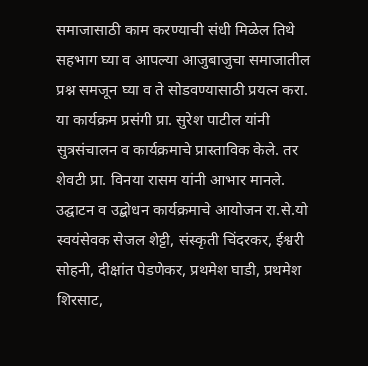समाजासाठी काम करण्याची संधी मिळेल तिथे सहभाग घ्या व आपल्या आजुबाजुचा समाजातील प्रश्न समजून घ्या व ते सोडवण्यासाठी प्रयत्न करा.
या कार्यक्रम प्रसंगी प्रा. सुरेश पाटील यांनी सुत्रसंचालन व कार्यक्रमाचे प्रास्ताविक केले. तर शेवटी प्रा. विनया रासम यांनी आभार मानले. उद्घाटन व उद्बोधन कार्यक्रमाचे आयोजन रा.से.यो स्वयंसेवक सेजल शेट्टी, संस्कृती चिंदरकर, ईश्वरी सोहनी, दीक्षांत पेडणेकर, प्रथमेश घाडी, प्रथमेश शिरसाट,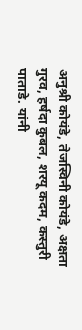अनुश्री कोयंडे, तेजस्विनी कोयंडे, अक्षता गुरव, हर्षदा कुबल, शरयू कदम, कस्तुरी पाताडे. यांनी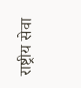राष्ट्रीय सेवा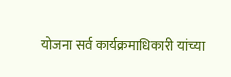योजना सर्व कार्यक्रमाधिकारी यांच्या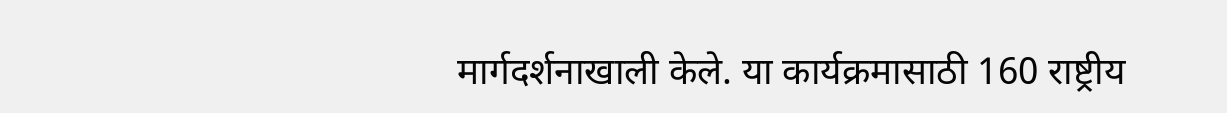मार्गदर्शनाखाली केले. या कार्यक्रमासाठी 160 राष्ट्रीय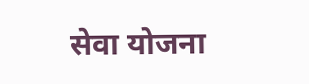सेवा योजना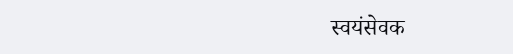स्वयंसेवक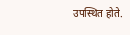उपस्थित होते.